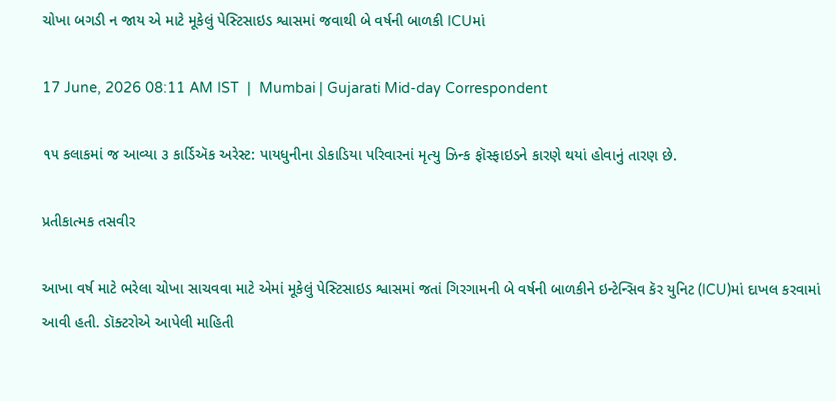ચોખા બગડી ન જાય એ માટે મૂકેલું પેસ્ટિસાઇડ શ્વાસમાં જવાથી બે વર્ષની બાળકી ICUમાં

17 June, 2026 08:11 AM IST  |  Mumbai | Gujarati Mid-day Correspondent

૧૫ કલાકમાં જ આવ્યા ૩ કાર્ડિઍક અરેસ્ટ: પાયધુનીના ડોકાડિયા પરિવારનાં મૃત્યુ ઝિન્ક ફૉસ્ફાઇડને કારણે થયાં હોવાનું તારણ છે.

પ્રતીકાત્મક તસવીર

આખા વર્ષ માટે ભરેલા ચોખા સાચવવા માટે એમાં મૂકેલું પેસ્ટિસાઇડ શ્વાસમાં જતાં ગિરગામની બે વર્ષની બાળકીને ઇન્ટેન્સિવ કૅર યુનિટ (ICU)માં દાખલ કરવામાં આવી હતી. ડૉક્ટરોએ આપેલી માહિતી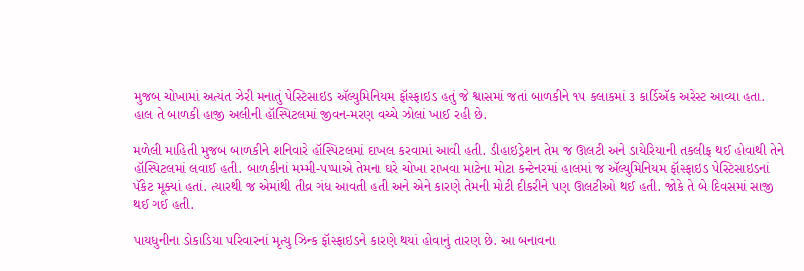મુજબ ચોખામાં અત્યંત ઝેરી મનાતું પેસ્ટિસાઇડ ઍલ્યુમિનિયમ ફૉસ્ફાઇડ હતું જે શ્વાસમાં જતાં બાળકીને ૧૫ કલાકમાં ૩ કાર્ડિઍક અરેસ્ટ આવ્યા હતા. હાલ તે બાળકી હાજી અલીની હૉસ્પિટલમાં જીવન-મરણ વચ્ચે ઝોલાં ખાઈ રહી છે.

મળેલી માહિતી મુજબ બાળકીને શનિવારે હૉસ્પિટલમાં દાખલ કરવામાં આવી હતી. ડીહાઇડ્રેશન તેમ જ ઊલટી અને ડાયેરિયાની તકલીફ થઈ હોવાથી તેને હૉસ્પિટલમાં લવાઈ હતી. બાળકીનાં મમ્મી-પપ્પાએ તેમના ઘરે ચોખા રાખવા માટેના મોટા કન્ટેનરમાં હાલમાં જ ઍલ્યુમિનિયમ ફૉસ્ફાઇડ પેસ્ટિસાઇડનાં પૅકેટ મૂક્યાં હતાં. ત્યારથી જ એમાંથી તીવ્ર ગંધ આવતી હતી અને એને કારણે તેમની મોટી દીકરીને પણ ઊલટીઓ થઈ હતી. જોકે તે બે દિવસમાં સાજી થઈ ગઈ હતી.

પાયધુનીના ડોકાડિયા પરિવારનાં મૃત્યુ ઝિન્ક ફૉસ્ફાઇડને કારણે થયાં હોવાનું તારણ છે. આ બનાવના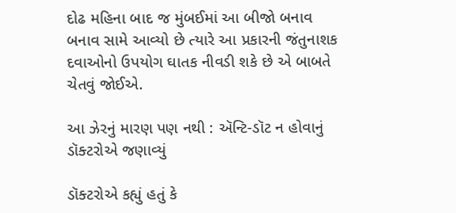દોઢ મહિના બાદ જ મુંબઈમાં આ બીજો બનાવ બનાવ સામે આવ્યો છે ત્યારે આ પ્રકારની જંતુનાશક દવાઓનો ઉપયોગ ઘાતક નીવડી શકે છે એ બાબતે ચેતવું જોઈએ.

આ ઝેરનું મારણ પણ નથી : ઍન્ટિ-ડૉટ ન હોવાનું ડૉક્ટરોએ જણાવ્યું

ડૉક્ટરોએ કહ્યું હતું કે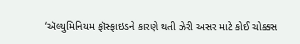‘ઍલ્યુમિનિયમ ફૉસ્ફાઇડને કારણે થતી ઝેરી અસર માટે કોઈ ચોક્કસ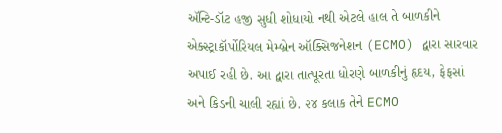ઍન્ટિ-ડૉટ હજી સુધી શોધાયો નથી એટલે હાલ તે બાળકીને એક્સ્ટ્રાકૉર્પોરિયલ મેમ્બ્રેન ઑક્સિજનેશન (ECMO) દ્વારા સારવાર અપાઈ રહી છે. આ દ્વારા તાત્પૂરતા ધોરણે બાળકીનું હૃદય, ફેફસાં અને કિડની ચાલી રહ્યાં છે. ૨૪ કલાક તેને ECMO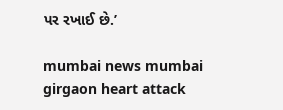પર રખાઈ છે.’

mumbai news mumbai girgaon heart attack